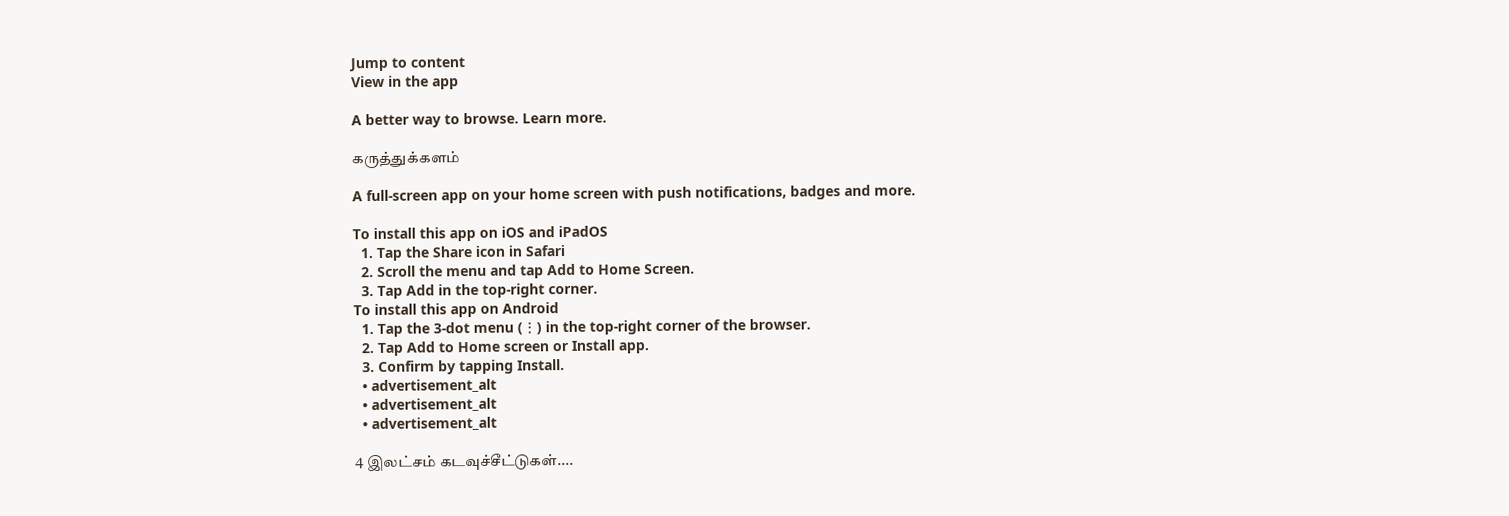Jump to content
View in the app

A better way to browse. Learn more.

கருத்துக்களம்

A full-screen app on your home screen with push notifications, badges and more.

To install this app on iOS and iPadOS
  1. Tap the Share icon in Safari
  2. Scroll the menu and tap Add to Home Screen.
  3. Tap Add in the top-right corner.
To install this app on Android
  1. Tap the 3-dot menu (⋮) in the top-right corner of the browser.
  2. Tap Add to Home screen or Install app.
  3. Confirm by tapping Install.
  • advertisement_alt
  • advertisement_alt
  • advertisement_alt

4 இலட்சம் கடவுச்சீட்டுகள்....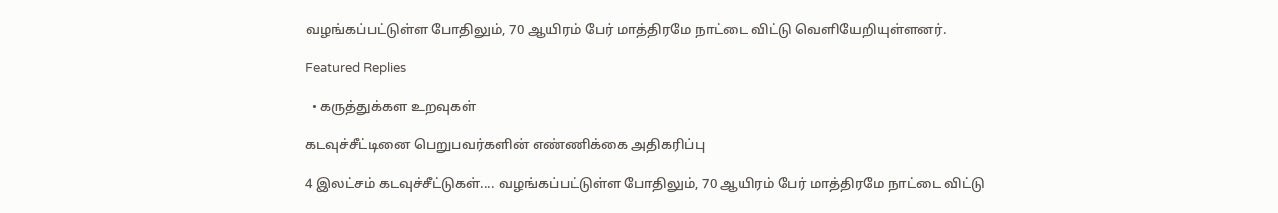வழங்கப்பட்டுள்ள போதிலும், 70 ஆயிரம் பேர் மாத்திரமே நாட்டை விட்டு வெளியேறியுள்ளனர்.

Featured Replies

  • கருத்துக்கள உறவுகள்

கடவுச்சீட்டினை பெறுபவர்களின் எண்ணிக்கை அதிகரிப்பு

4 இலட்சம் கடவுச்சீட்டுகள்.... வழங்கப்பட்டுள்ள போதிலும், 70 ஆயிரம் பேர் மாத்திரமே நாட்டை விட்டு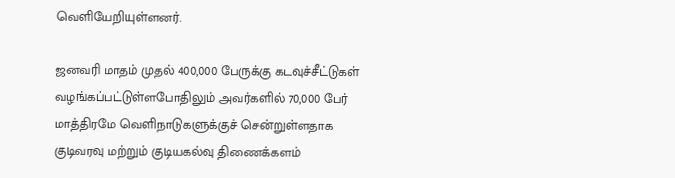வெளியேறியுள்ளனர்.

ஜனவரி மாதம் முதல் 400,000 பேருக்கு கடவுச்சீட்டுகள் வழங்கப்பட்டுள்ளபோதிலும் அவர்களில் 70,000 பேர் மாத்திரமே வெளிநாடுகளுக்குச் சென்றுள்ளதாக குடிவரவு மற்றும் குடியகல்வு திணைக்களம்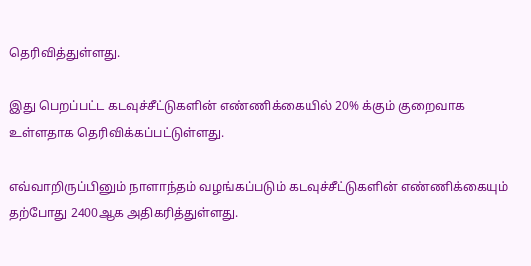தெரிவித்துள்ளது.

இது பெறப்பட்ட கடவுச்சீட்டுகளின் எண்ணிக்கையில் 20% க்கும் குறைவாக உள்ளதாக தெரிவிக்கப்பட்டுள்ளது.

எவ்வாறிருப்பினும் நாளாந்தம் வழங்கப்படும் கடவுச்சீட்டுகளின் எண்ணிக்கையும் தற்போது 2400ஆக அதிகரித்துள்ளது.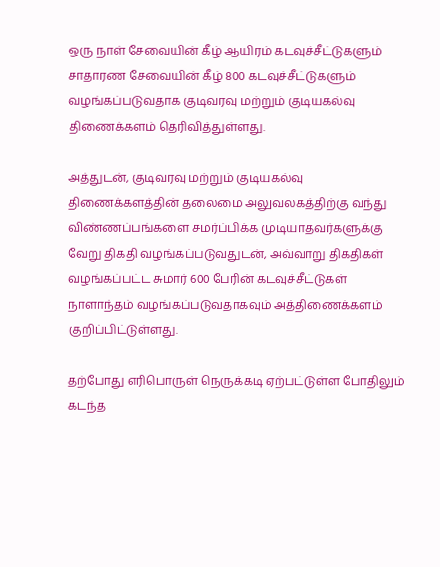ஒரு நாள் சேவையின் கீழ் ஆயிரம் கடவுச்சீட்டுகளும் சாதாரண சேவையின் கீழ் 800 கடவுச்சீட்டுகளும் வழங்கப்படுவதாக குடிவரவு மற்றும் குடியகல்வு திணைக்களம் தெரிவித்துள்ளது.

அத்துடன், குடிவரவு மற்றும் குடியகல்வு திணைக்களத்தின் தலைமை அலுவலகத்திற்கு வந்து விண்ணப்பங்களை சமர்ப்பிக்க முடியாதவர்களுக்கு வேறு திகதி வழங்கப்படுவதுடன், அவ்வாறு திகதிகள் வழங்கப்பட்ட சுமார் 600 பேரின் கடவுச்சீட்டுகள் நாளாந்தம் வழங்கப்படுவதாகவும் அத்திணைக்களம் குறிப்பிட்டுள்ளது.

தற்போது எரிபொருள் நெருக்கடி ஏற்பட்டுள்ள போதிலும் கடந்த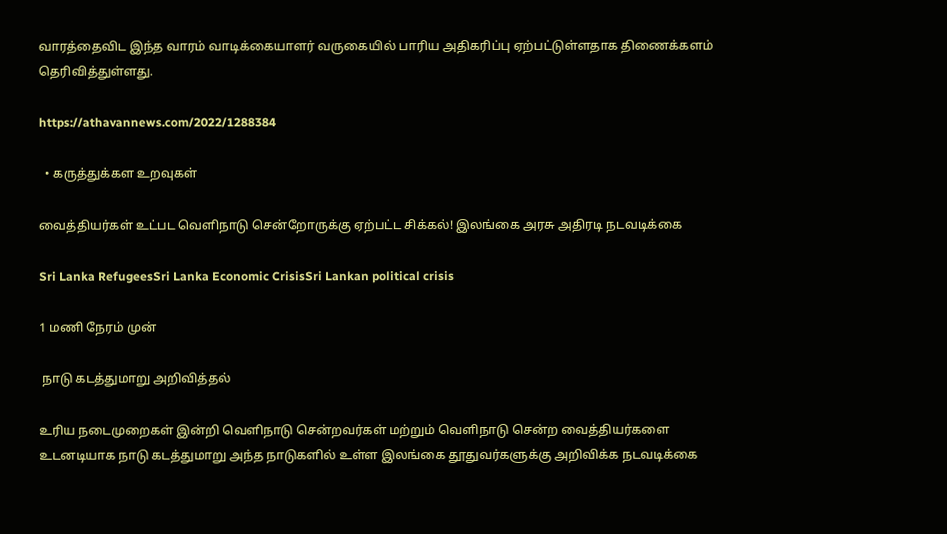வாரத்தைவிட இந்த வாரம் வாடிக்கையாளர் வருகையில் பாரிய அதிகரிப்பு ஏற்பட்டுள்ளதாக திணைக்களம் தெரிவித்துள்ளது.

https://athavannews.com/2022/1288384

  • கருத்துக்கள உறவுகள்

வைத்தியர்கள் உட்பட வெளிநாடு சென்றோருக்கு ஏற்பட்ட சிக்கல்! இலங்கை அரசு அதிரடி நடவடிக்கை

Sri Lanka RefugeesSri Lanka Economic CrisisSri Lankan political crisis

1 மணி நேரம் முன்

 நாடு கடத்துமாறு அறிவித்தல்

உரிய நடைமுறைகள் இன்றி வெளிநாடு சென்றவர்கள் மற்றும் வெளிநாடு சென்ற வைத்தியர்களை உடனடியாக நாடு கடத்துமாறு அந்த நாடுகளில் உள்ள இலங்கை தூதுவர்களுக்கு அறிவிக்க நடவடிக்கை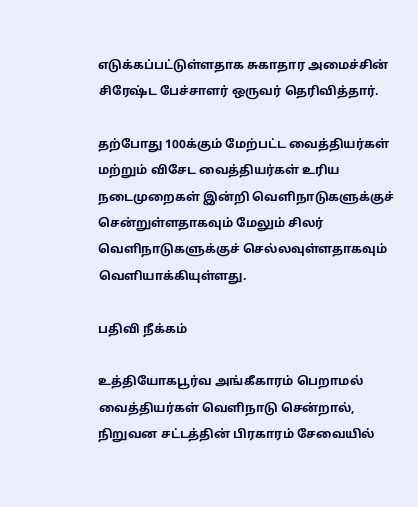எடுக்கப்பட்டுள்ளதாக சுகாதார அமைச்சின் சிரேஷ்ட பேச்சாளர் ஒருவர் தெரிவித்தார்.

தற்போது 100க்கும் மேற்பட்ட வைத்தியர்கள் மற்றும் விசேட வைத்தியர்கள் உரிய நடைமுறைகள் இன்றி வெளிநாடுகளுக்குச் சென்றுள்ளதாகவும் மேலும் சிலர் வெளிநாடுகளுக்குச் செல்லவுள்ளதாகவும் வெளியாக்கியுள்ளது.

பதிவி நீக்கம்

உத்தியோகபூர்வ அங்கீகாரம் பெறாமல் வைத்தியர்கள் வெளிநாடு சென்றால், நிறுவன சட்டத்தின் பிரகாரம் சேவையில்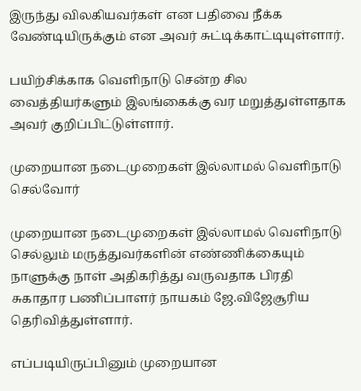இருந்து விலகியவர்கள் என பதிவை நீக்க வேண்டியிருக்கும் என அவர் சுட்டிக்காட்டியுள்ளார்.

பயிற்சிக்காக வெளிநாடு சென்ற சில வைத்தியர்களும் இலங்கைக்கு வர மறுத்துள்ளதாக அவர் குறிப்பிட்டுள்ளார்.

முறையான நடைமுறைகள் இல்லாமல் வெளிநாடு செல்வோர்

முறையான நடைமுறைகள் இல்லாமல் வெளிநாடு செல்லும் மருத்துவர்களின் எண்ணிக்கையும் நாளுக்கு நாள் அதிகரித்து வருவதாக பிரதி சுகாதார பணிப்பாளர் நாயகம் ஜே.விஜேசூரிய தெரிவித்துள்ளார்.

எப்படியிருப்பினும் முறையான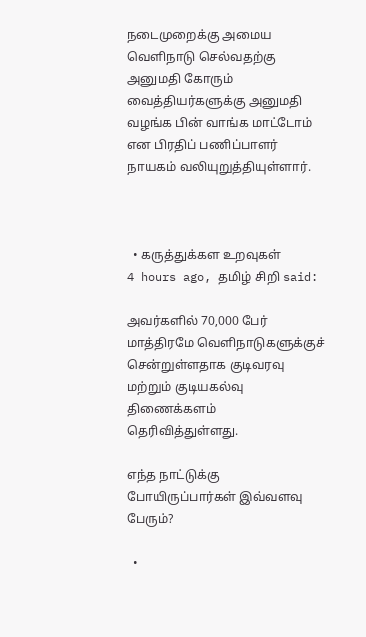நடைமுறைக்கு அமைய வெளிநாடு செல்வதற்கு அனுமதி கோரும் வைத்தியர்களுக்கு அனுமதி வழங்க பின் வாங்க மாட்டோம் என பிரதிப் பணிப்பாளர் நாயகம் வலியுறுத்தியுள்ளார்.



  • கருத்துக்கள உறவுகள்
4 hours ago, தமிழ் சிறி said:

அவர்களில் 70,000 பேர் மாத்திரமே வெளிநாடுகளுக்குச் சென்றுள்ளதாக குடிவரவு மற்றும் குடியகல்வு திணைக்களம் தெரிவித்துள்ளது.

எந்த நாட்டுக்கு போயிருப்பார்கள் இவ்வளவு பேரும்?

  •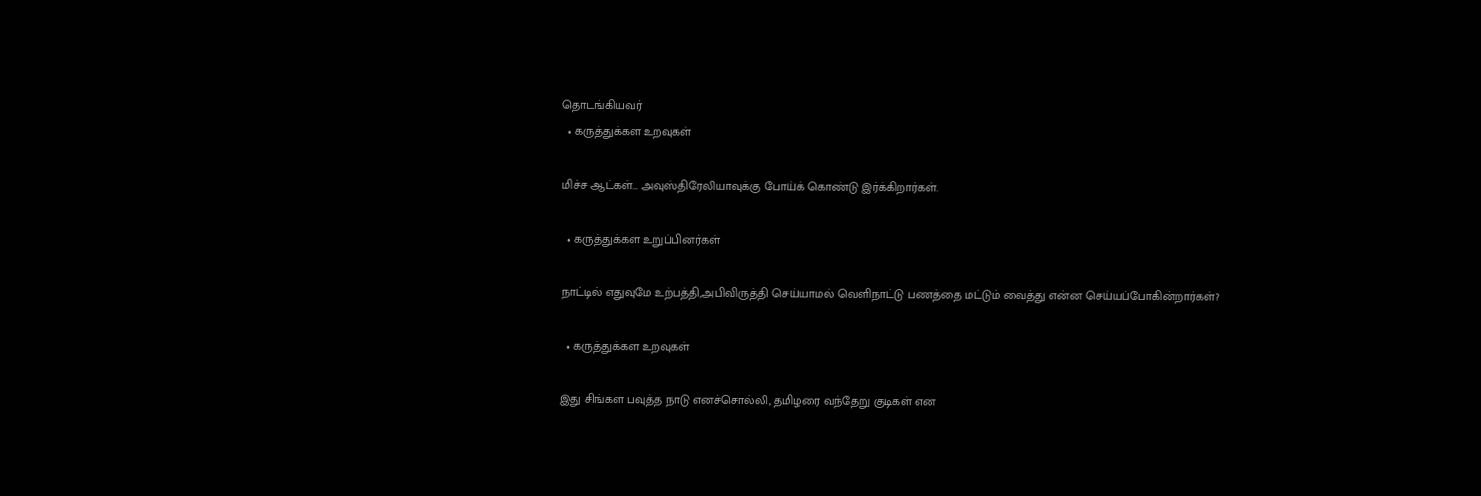தொடங்கியவர்
  • கருத்துக்கள உறவுகள்

மிச்ச ஆட்கள்… அவுஸ்திரேலியாவுக்கு போய்க் கொண்டு இர்க்கிறார்கள்.

  • கருத்துக்கள உறுப்பினர்கள்

நாட்டில் எதுவுமே உற்பத்தி,அபிவிருத்தி செய்யாமல் வெளிநாட்டு பணத்தை மட்டும் வைத்து என்ன செய்யப்போகின்றார்கள்?

  • கருத்துக்கள உறவுகள்

இது சிங்கள பவுத்த நாடு எனச்சொல்லி, தமிழரை வந்தேறு குடிகள் என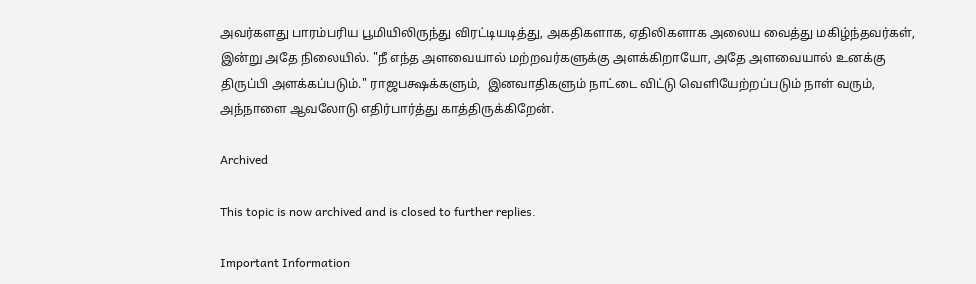அவர்களது பாரம்பரிய பூமியிலிருந்து விரட்டியடித்து, அகதிகளாக, ஏதிலிகளாக அலைய வைத்து மகிழ்ந்தவர்கள், இன்று அதே நிலையில். "நீ எந்த அளவையால் மற்றவர்களுக்கு அளக்கிறாயோ, அதே அளவையால் உனக்கு திருப்பி அளக்கப்படும்." ராஜபக்ஷக்களும்,  இனவாதிகளும் நாட்டை விட்டு வெளியேற்றப்படும் நாள் வரும், அந்நாளை ஆவலோடு எதிர்பார்த்து காத்திருக்கிறேன்.

Archived

This topic is now archived and is closed to further replies.

Important Information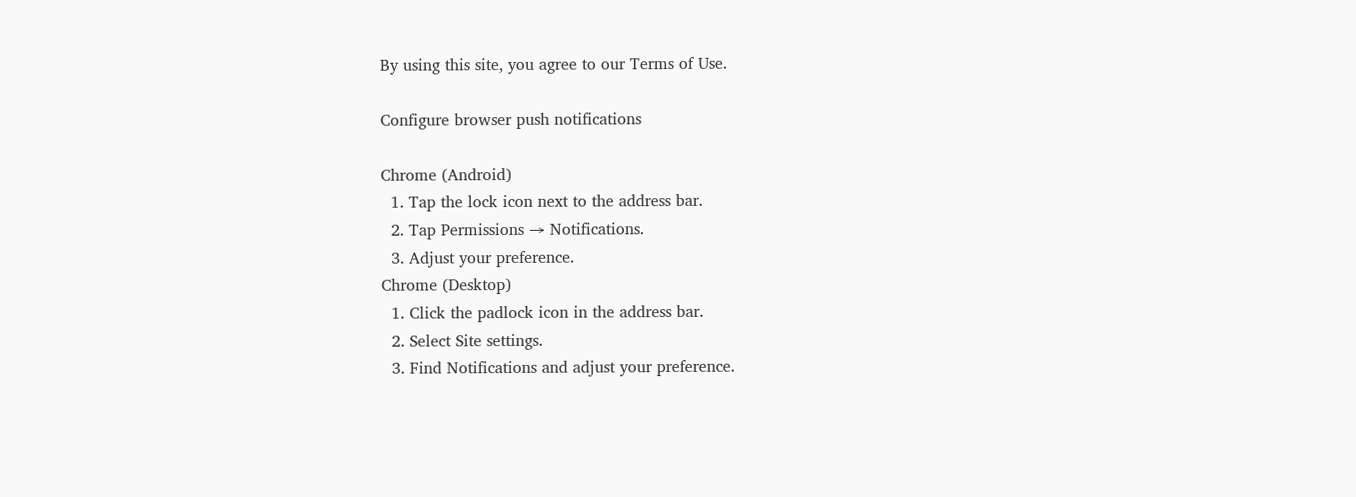By using this site, you agree to our Terms of Use.

Configure browser push notifications

Chrome (Android)
  1. Tap the lock icon next to the address bar.
  2. Tap Permissions → Notifications.
  3. Adjust your preference.
Chrome (Desktop)
  1. Click the padlock icon in the address bar.
  2. Select Site settings.
  3. Find Notifications and adjust your preference.